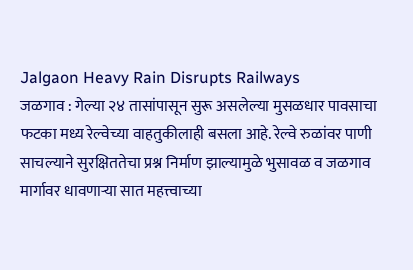Jalgaon Heavy Rain Disrupts Railways
जळगाव : गेल्या २४ तासांपासून सुरू असलेल्या मुसळधार पावसाचा फटका मध्य रेल्वेच्या वाहतुकीलाही बसला आहे. रेल्वे रुळांवर पाणी साचल्याने सुरक्षिततेचा प्रश्न निर्माण झाल्यामुळे भुसावळ व जळगाव मार्गावर धावणाऱ्या सात महत्त्वाच्या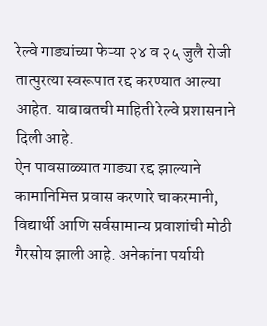रेल्वे गाड्यांच्या फेऱ्या २४ व २५ जुलै रोजी तात्पुरत्या स्वरूपात रद्द करण्यात आल्या आहेत. याबाबतची माहिती रेल्वे प्रशासनाने दिली आहे.
ऐन पावसाळ्यात गाड्या रद्द झाल्याने कामानिमित्त प्रवास करणारे चाकरमानी, विद्यार्थी आणि सर्वसामान्य प्रवाशांची मोठी गैरसोय झाली आहे. अनेकांना पर्यायी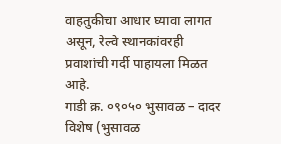वाहतुकीचा आधार घ्यावा लागत असून, रेल्वे स्थानकांवरही प्रवाशांची गर्दी पाहायला मिळत आहे.
गाडी क्र. ०९०५० भुसावळ – दादर विशेष (भुसावळ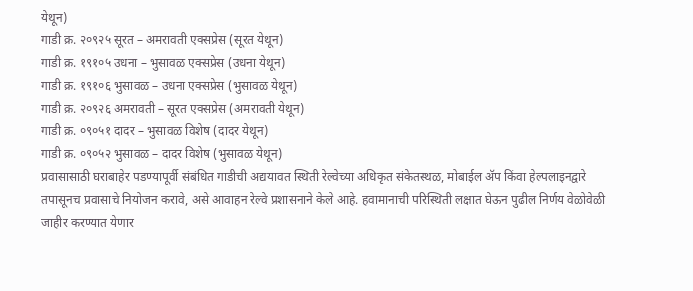येथून)
गाडी क्र. २०९२५ सूरत – अमरावती एक्सप्रेस (सूरत येथून)
गाडी क्र. १९१०५ उधना – भुसावळ एक्सप्रेस (उधना येथून)
गाडी क्र. १९१०६ भुसावळ – उधना एक्सप्रेस (भुसावळ येथून)
गाडी क्र. २०९२६ अमरावती – सूरत एक्सप्रेस (अमरावती येथून)
गाडी क्र. ०९०५१ दादर – भुसावळ विशेष (दादर येथून)
गाडी क्र. ०९०५२ भुसावळ – दादर विशेष (भुसावळ येथून)
प्रवासासाठी घराबाहेर पडण्यापूर्वी संबंधित गाडीची अद्ययावत स्थिती रेल्वेच्या अधिकृत संकेतस्थळ, मोबाईल ॲप किंवा हेल्पलाइनद्वारे तपासूनच प्रवासाचे नियोजन करावे, असे आवाहन रेल्वे प्रशासनाने केले आहे. हवामानाची परिस्थिती लक्षात घेऊन पुढील निर्णय वेळोवेळी जाहीर करण्यात येणार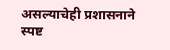असल्याचेही प्रशासनाने स्पष्ट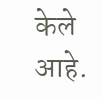केले आहे.